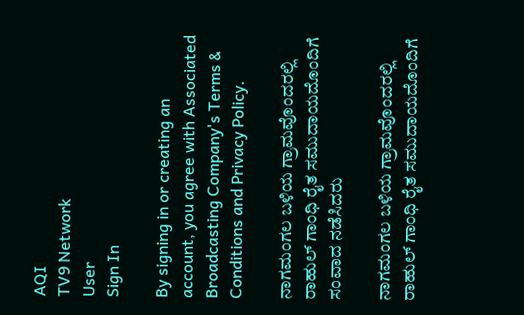AQI
TV9 Network
User
Sign In

By signing in or creating an account, you agree with Associated Broadcasting Company's Terms & Conditions and Privacy Policy.

ನಾಗಮಂಗಲ ಬಳಿಯ ಗ್ರಾಮವೊಂದರಲ್ಲಿ ರಾಹುಲ್ ಗಾಂಧಿ ರೈತ ಸಮುದಾಯದೊಂದಿಗೆ ಸಂವಾದ ನಡೆಸಿದರು

ನಾಗಮಂಗಲ ಬಳಿಯ ಗ್ರಾಮವೊಂದರಲ್ಲಿ ರಾಹುಲ್ ಗಾಂಧಿ ರೈತ ಸಮುದಾಯದೊಂದಿಗೆ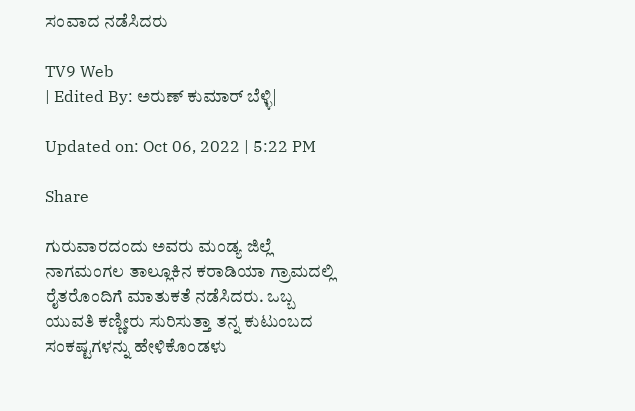ಸಂವಾದ ನಡೆಸಿದರು

TV9 Web
| Edited By: ಅರುಣ್ ಕುಮಾರ್ ಬೆಳ್ಳಿ|

Updated on: Oct 06, 2022 | 5:22 PM

Share

ಗುರುವಾರದಂದು ಅವರು ಮಂಡ್ಯ ಜಿಲ್ಲೆ ನಾಗಮಂಗಲ ತಾಲ್ಲೂಕಿನ ಕರಾಡಿಯಾ ಗ್ರಾಮದಲ್ಲಿ ರೈತರೊಂದಿಗೆ ಮಾತುಕತೆ ನಡೆಸಿದರು. ಒಬ್ಬ ಯುವತಿ ಕಣ್ಣೀರು ಸುರಿಸುತ್ತಾ ತನ್ನ ಕುಟುಂಬದ ಸಂಕಷ್ಟಗಳನ್ನು ಹೇಳಿಕೊಂಡಳು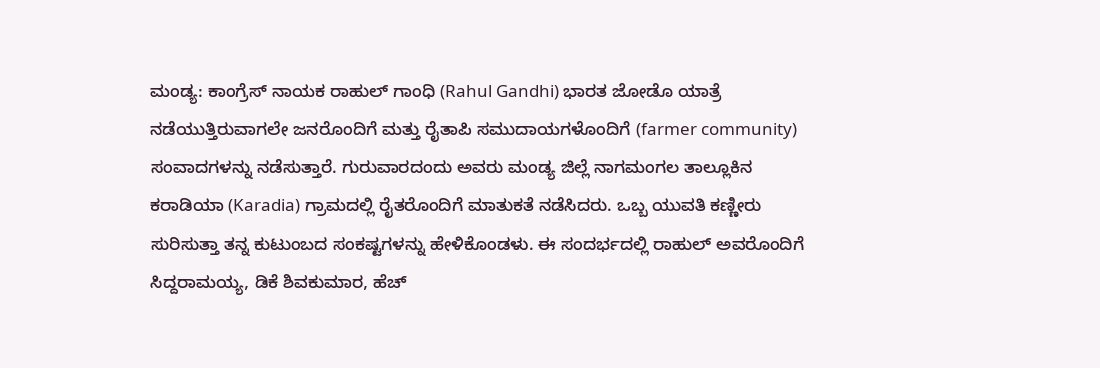ಮಂಡ್ಯ: ಕಾಂಗ್ರೆಸ್ ನಾಯಕ ರಾಹುಲ್ ಗಾಂಧಿ (Rahul Gandhi) ಭಾರತ ಜೋಡೊ ಯಾತ್ರೆ ನಡೆಯುತ್ತಿರುವಾಗಲೇ ಜನರೊಂದಿಗೆ ಮತ್ತು ರೈತಾಪಿ ಸಮುದಾಯಗಳೊಂದಿಗೆ (farmer community) ಸಂವಾದಗಳನ್ನು ನಡೆಸುತ್ತಾರೆ. ಗುರುವಾರದಂದು ಅವರು ಮಂಡ್ಯ ಜಿಲ್ಲೆ ನಾಗಮಂಗಲ ತಾಲ್ಲೂಕಿನ ಕರಾಡಿಯಾ (Karadia) ಗ್ರಾಮದಲ್ಲಿ ರೈತರೊಂದಿಗೆ ಮಾತುಕತೆ ನಡೆಸಿದರು. ಒಬ್ಬ ಯುವತಿ ಕಣ್ಣೀರು ಸುರಿಸುತ್ತಾ ತನ್ನ ಕುಟುಂಬದ ಸಂಕಷ್ಟಗಳನ್ನು ಹೇಳಿಕೊಂಡಳು. ಈ ಸಂದರ್ಭದಲ್ಲಿ ರಾಹುಲ್ ಅವರೊಂದಿಗೆ ಸಿದ್ದರಾಮಯ್ಯ, ಡಿಕೆ ಶಿವಕುಮಾರ, ಹೆಚ್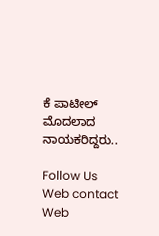ಕೆ ಪಾಟೀಲ್ ಮೊದಲಾದ ನಾಯಕರಿದ್ದರು..

Follow Us
Web contact
Web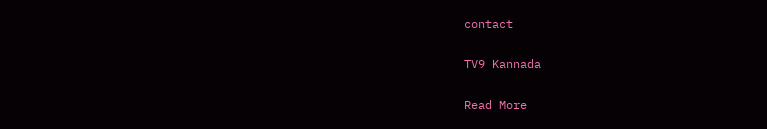contact

TV9 Kannada

Read More